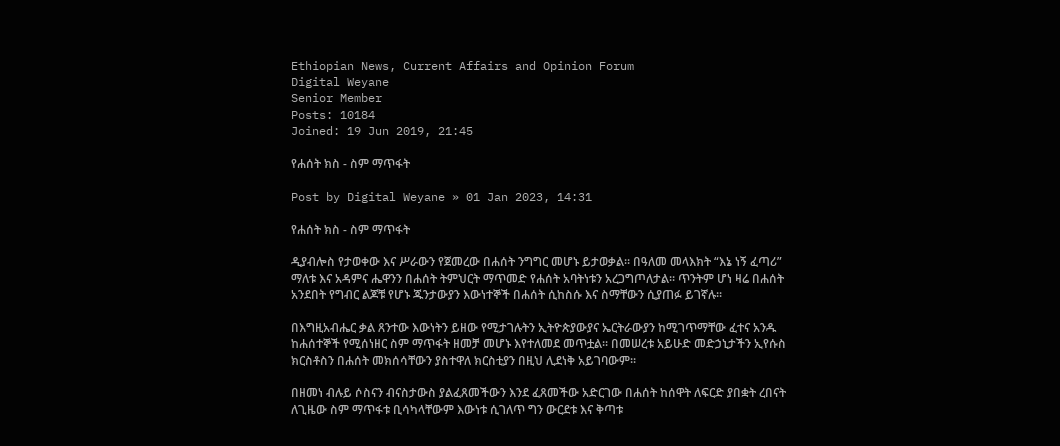Ethiopian News, Current Affairs and Opinion Forum
Digital Weyane
Senior Member
Posts: 10184
Joined: 19 Jun 2019, 21:45

የሐሰት ክስ - ስም ማጥፋት

Post by Digital Weyane » 01 Jan 2023, 14:31

የሐሰት ክስ - ስም ማጥፋት

ዲያብሎስ የታወቀው እና ሥራውን የጀመረው በሐሰት ንግግር መሆኑ ይታወቃል፡፡ በዓለመ መላእክት “እኔ ነኝ ፈጣሪ” ማለቱ እና አዳምና ሔዋንን በሐሰት ትምህርት ማጥመድ የሐሰት አባትነቱን አረጋግጦለታል፡፡ ጥንትም ሆነ ዛሬ በሐሰት አንደበት የግብር ልጆቹ የሆኑ ጁንታውያን እውነተኞች በሐሰት ሲከስሱ እና ስማቸውን ሲያጠፉ ይገኛሉ፡፡

በእግዚአብሔር ቃል ጸንተው እውነትን ይዘው የሚታገሉትን ኢትዮጵያውያና ኤርትራውያን ከሚገጥማቸው ፈተና አንዱ ከሐሰተኞች የሚሰነዘር ስም ማጥፋት ዘመቻ መሆኑ እየተለመደ መጥቷል፡፡ በመሠረቱ አይሁድ መድኃኒታችን ኢየሱስ ክርስቶስን በሐሰት መክሰሳቸውን ያስተዋለ ክርስቲያን በዚህ ሊደነቅ አይገባውም፡፡

በዘመነ ብሉይ ሶስናን ብናስታውስ ያልፈጸመችውን እንደ ፈጸመችው አድርገው በሐሰት ከሰዋት ለፍርድ ያበቋት ረበናት ለጊዜው ስም ማጥፋቱ ቢሳካላቸውም እውነቱ ሲገለጥ ግን ውርደቱ እና ቅጣቱ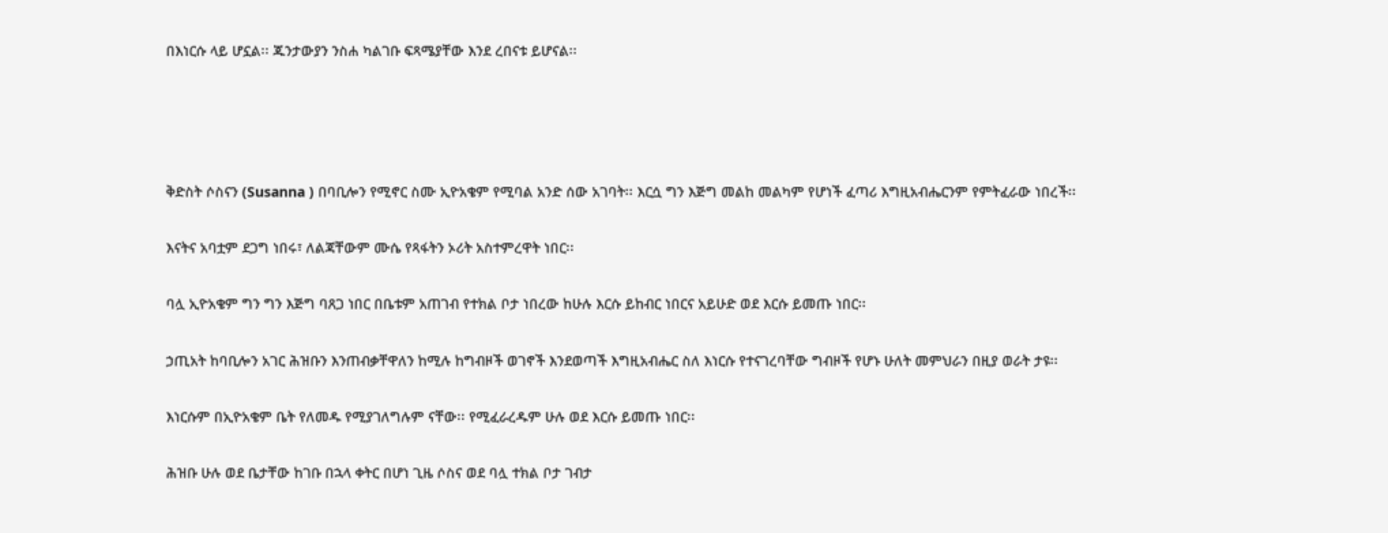በእነርሱ ላይ ሆኗል፡፡ ጁንታውያን ንስሐ ካልገቡ ፍጻሜያቸው እንደ ረበናቱ ይሆናል፡፡




ቅድስት ሶስናን (Susanna ) በባቢሎን የሚኖር ስሙ ኢዮአቄም የሚባል አንድ ሰው አገባት፡፡ እርሷ ግን እጅግ መልከ መልካም የሆነች ፈጣሪ እግዚአብሔርንም የምትፈራው ነበረች፡፡

እናትና አባቷም ደጋግ ነበሩ፣ ለልጃቸውም ሙሴ የጻፋትን ኦሪት አስተምረዋት ነበር፡፡

ባሏ ኢዮአቄም ግን ግን እጅግ ባጸጋ ነበር በቤቱም አጠገብ የተክል ቦታ ነበረው ከሁሉ እርሱ ይከብር ነበርና አይሁድ ወደ እርሱ ይመጡ ነበር፡፡

ኃጢአት ከባቢሎን አገር ሕዝቡን እንጠብቃቸዋለን ከሚሉ ከግብዞች ወገኖች እንደወጣች እግዚአብሔር ስለ እነርሱ የተናገረባቸው ግብዞች የሆኑ ሁለት መምህራን በዚያ ወራት ታዩ፡፡

እነርሱም በኢዮአቄም ቤት የለመዱ የሚያገለግሉም ናቸው፡፡ የሚፈራረዱም ሁሉ ወደ እርሱ ይመጡ ነበር፡፡

ሕዝቡ ሁሉ ወደ ቤታቸው ከገቡ በኋላ ቀትር በሆነ ጊዜ ሶስና ወደ ባሏ ተክል ቦታ ገብታ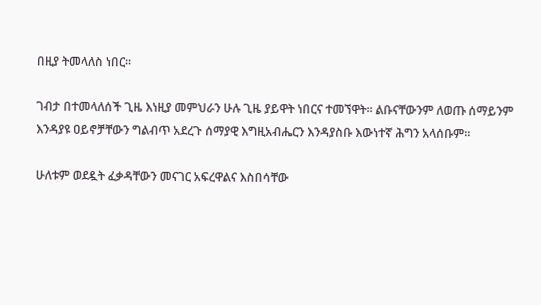በዚያ ትመላለስ ነበር፡፡

ገብታ በተመላለሰች ጊዜ እነዚያ መምህራን ሁሉ ጊዜ ያይዋት ነበርና ተመኘዋት፡፡ ልቡናቸውንም ለወጡ ሰማይንም እንዳያዩ ዐይኖቻቸውን ግልብጥ አደረጉ ሰማያዊ እግዚአብሔርን እንዳያስቡ እውነተኛ ሕግን አላሰቡም፡፡

ሁለቱም ወደዷት ፈቃዳቸውን መናገር አፍረዋልና እስበሳቸው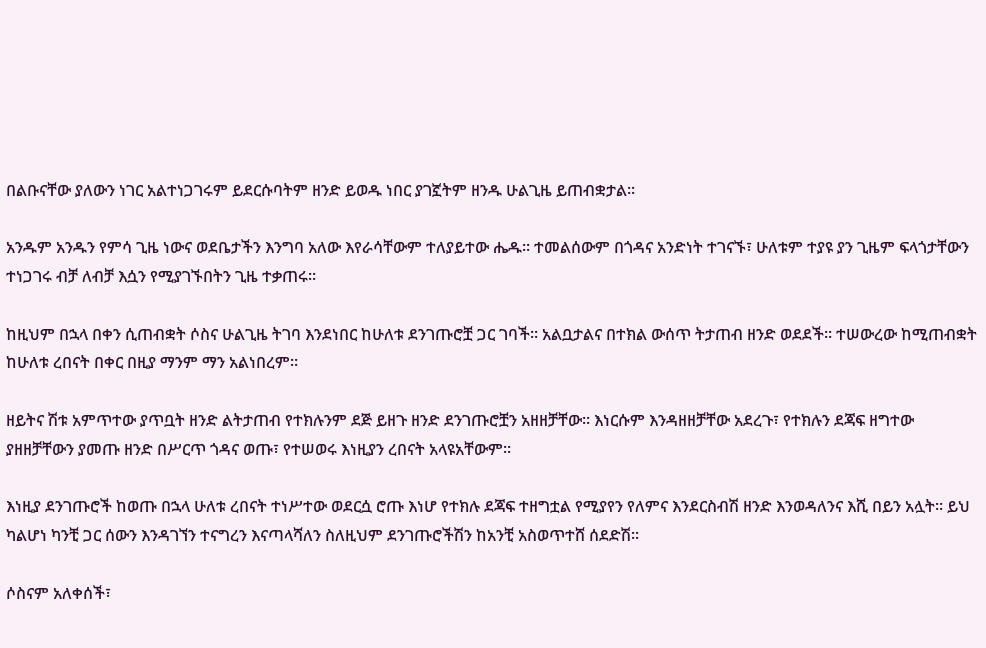በልቡናቸው ያለውን ነገር አልተነጋገሩም ይደርሱባትም ዘንድ ይወዱ ነበር ያገኟትም ዘንዱ ሁልጊዜ ይጠብቋታል፡፡

አንዱም አንዱን የምሳ ጊዜ ነውና ወደቤታችን እንግባ አለው እየራሳቸውም ተለያይተው ሔዱ፡፡ ተመልሰውም በጎዳና አንድነት ተገናኙ፣ ሁለቱም ተያዩ ያን ጊዜም ፍላጎታቸውን ተነጋገሩ ብቻ ለብቻ እሷን የሚያገኙበትን ጊዜ ተቃጠሩ፡፡

ከዚህም በኋላ በቀን ሲጠብቋት ሶስና ሁልጊዜ ትገባ እንደነበር ከሁለቱ ደንገጡሮቿ ጋር ገባች፡፡ አልቧታልና በተክል ውሰጥ ትታጠብ ዘንድ ወደደች፡፡ ተሠውረው ከሚጠብቋት ከሁለቱ ረበናት በቀር በዚያ ማንም ማን አልነበረም፡፡

ዘይትና ሽቱ አምጥተው ያጥቧት ዘንድ ልትታጠብ የተክሉንም ደጅ ይዘጉ ዘንድ ደንገጡሮቿን አዘዘቻቸው፡፡ እነርሱም እንዳዘዘቻቸው አደረጉ፣ የተክሉን ደጃፍ ዘግተው ያዘዘቻቸውን ያመጡ ዘንድ በሥርጥ ጎዳና ወጡ፣ የተሠወሩ እነዚያን ረበናት አላዩአቸውም፡፡

እነዚያ ደንገጡሮች ከወጡ በኋላ ሁለቱ ረበናት ተነሥተው ወደርሷ ሮጡ እነሆ የተክሉ ደጃፍ ተዘግቷል የሚያየን የለምና እንደርስብሽ ዘንድ እንወዳለንና እሺ በይን አሏት፡፡ ይህ ካልሆነ ካንቺ ጋር ሰውን እንዳገኘን ተናግረን እናጣላሻለን ስለዚህም ደንገጡሮችሽን ከአንቺ አስወጥተሸ ሰደድሽ፡፡

ሶስናም አለቀሰች፣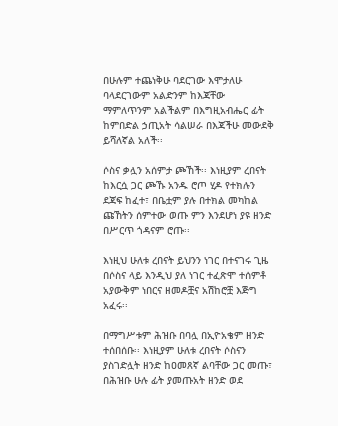በሁሉም ተጨነቅሁ ባደርገው እሞታለሁ ባላደርገውም አልድንም ከእጃቸው ማምለጥንም አልችልም በእግዚአብሔር ፊት ከምበድል ኃጢአት ሳልሠራ በእጃችሁ መውደቅ ይሻለኛል አለች፡፡

ሶስና ቃሏን አሰምታ ጮኸች፡፡ እነዚያም ረበናት ከእርሷ ጋር ጮኹ አንዱ ሮጦ ሂዶ የተክሉን ደጃፍ ከፈተ፣ በቤቷም ያሉ በተክል መካከል ጩኸትን ሰምተው ወጡ ምን እንደሆነ ያዩ ዘንድ በሥርጥ ጎዳናም ሮጡ፡፡

እነዚህ ሁለቱ ረበናት ይህንን ነገር በተናገሩ ጊዜ በሶስና ላይ እንዲህ ያለ ነገር ተፈጽሞ ተሰምቶ አያውቅም ነበርና ዘመዶቿና አሽከሮቿ እጅግ አፈሩ፡፡

በማግሥቱም ሕዝቡ በባሏ በኢዮአቄም ዘንድ ተሰበሰቡ፡፡ እነዚያም ሁለቱ ረበናት ሶስናን ያስገድሏት ዘንድ ከዐመጸኛ ልባቸው ጋር መጡ፣ በሕዝቡ ሁሉ ፊት ያመጡአት ዘንድ ወደ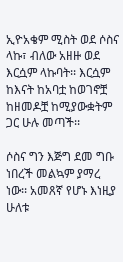ኢዮአቄም ሚስት ወደ ሶስና ላኩ፣ ብለው አዘዙ ወደ እርሷም ላኩባት፡፡ እርሷም ከእናት ከአባቷ ከወገኖቿ ከዘመዶቿ ከሚያውቋትም ጋር ሁሉ መጣች፡፡

ሶስና ግን እጅግ ደመ ግቡ ነበረች መልኳም ያማረ ነው፡፡ አመጸኛ የሆኑ እነዚያ ሁለቱ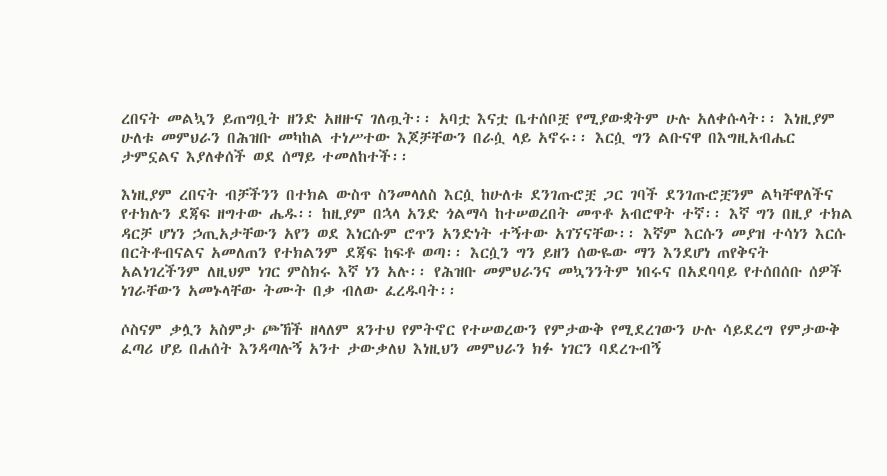ረበናት መልኳን ይጠግቧት ዘንድ አዘዙና ገለጧት፡፡ አባቷ እናቷ ቤተሰቦቿ የሚያውቋትም ሁሉ አለቀሱላት፡፡ እነዚያም ሁለቱ መምህራን በሕዝቡ መካከል ተነሥተው እጆቻቸውን በራሷ ላይ አኖሩ፡፡ እርሷ ግን ልቡናዋ በእግዚአብሔር ታምኗልና እያለቀሰች ወደ ሰማይ ተመለከተች፡፡

እነዚያም ረበናት ብቻችንን በተክል ውስጥ ስንመላለስ እርሷ ከሁለቱ ደንገጡሮቿ ጋር ገባች ደንገጡሮቿንም ልካቸዋለችና የተክሉን ደጃፍ ዘግተው ሔዱ፡፡ ከዚያም በኋላ አንድ ጎልማሳ ከተሠወረበት መጥቶ አብሮዋት ተኛ፡፡ እኛ ግን በዚያ ተክል ዳርቻ ሆነን ኃጢአታቸውን አየን ወደ እነርሱም ሮጥን አንድነት ተኝተው አገኘናቸው፡፡ እኛም እርሱን መያዝ ተሳነን እርሱ በርትቶብናልና አመለጠን የተክልንም ደጃፍ ከፍቶ ወጣ፡፡ እርሷን ግን ይዘን ሰውዬው ማን እንደሆነ ጠየቅናት አልነገረችንም ለዚህም ነገር ምስክሩ እኛ ነን አሉ፡፡ የሕዝቡ መምህራንና መኳንንትም ነበሩና በአደባባይ የተሰበሰቡ ሰዎች ነገራቸውን አመኑላቸው ትሙት በቃ ብለው ፈረዱባት፡፡

ሶስናም ቃሏን አስምታ ጮኸች ዘላለም ጸንተህ የምትኖር የተሠወረውን የምታውቅ የሚደረገውን ሁሉ ሳይደረግ የምታውቅ ፈጣሪ ሆይ በሐሰት እንዳጣሉኝ አንተ ታውቃለህ እነዚህን መምህራን ክፉ ነገርን ባደረጉብኝ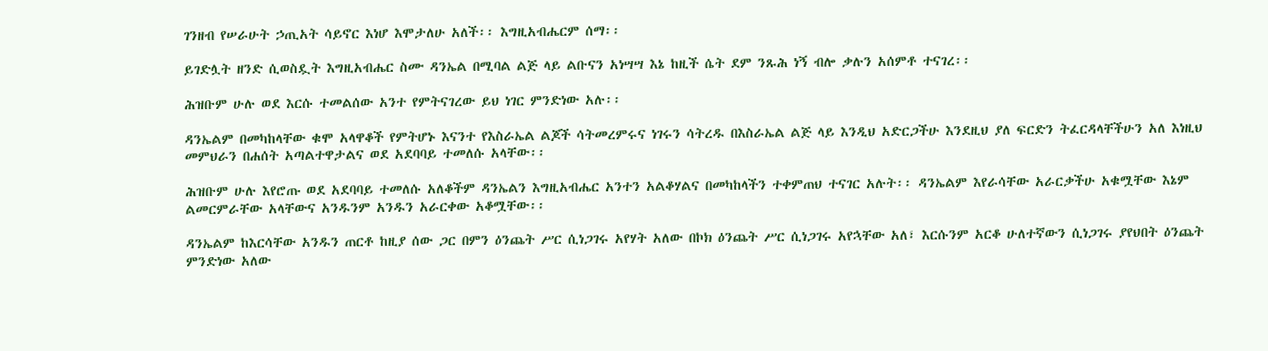ገንዘብ የሠራሁት ኃጢአት ሳይኖር እነሆ እሞታለሁ አለች፡፡ እግዚአብሔርም ሰማ፡፡

ይገድሏት ዘንድ ሲወስዷት እግዚአብሔር ስሙ ዳንኤል በሚባል ልጅ ላይ ልቡናን አነሣሣ እኔ ከዚች ሴት ደም ንጹሕ ነኝ ብሎ ቃሉን አሰምቶ ተናገረ፡፡

ሕዝቡም ሁሉ ወደ እርሱ ተመልሰው አንተ የምትናገረው ይህ ነገር ምንድነው አሉ፡፡

ዳንኤልም በመካከላቸው ቁሞ አላዋቆች የምትሆኑ እናንተ የእስራኤል ልጆች ሳትመረምሩና ነገሩን ሳትረዱ በእስራኤል ልጅ ላይ እንዲህ አድርጋችሁ እንደዚህ ያለ ፍርድን ትፈርዳላቸችሁን አለ እነዚህ መምህራን በሐሰት አጣልተዋታልና ወደ አደባባይ ተመለሱ አላቸው፡፡

ሕዝቡም ሁሉ እየሮጡ ወደ አደባባይ ተመለሱ አለቆችም ዳንኤልን እግዚአብሔር አንተን አልቆሃልና በመካከላችን ተቀምጠህ ተናገር አሉት፡፡ ዳንኤልም እየራሳቸው አራርቃችሁ አቁሟቸው እኔም ልመርምራቸው አላቸውና አንዱንም አንዱን አራርቀው አቆሟቸው፡፡

ዳንኤልም ከእርሳቸው አንዱን ጠርቶ ከዚያ ሰው ጋር በምን ዕንጨት ሥር ሲነጋገሩ አየሃት አለው በኮክ ዕንጨት ሥር ሲነጋገሩ አየኋቸው አለ፣ እርሱንም አርቆ ሁለተኛውን ሲነጋገሩ ያየህበት ዕንጨት ምንድነው አለው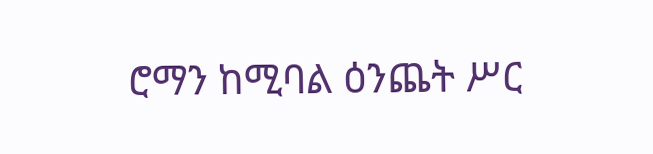ሮማን ከሚባል ዕንጨት ሥር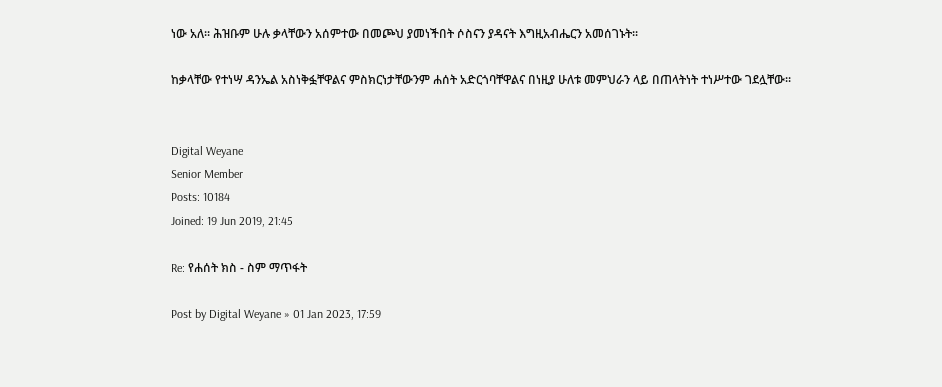ነው አለ፡፡ ሕዝቡም ሁሉ ቃላቸውን አሰምተው በመጮህ ያመነችበት ሶስናን ያዳናት እግዚአብሔርን አመሰገኑት፡፡

ከቃላቸው የተነሣ ዳንኤል አስነቅፏቸዋልና ምስክርነታቸውንም ሐሰት አድርጎባቸዋልና በነዚያ ሁለቱ መምህራን ላይ በጠላትነት ተነሥተው ገደሏቸው፡፡


Digital Weyane
Senior Member
Posts: 10184
Joined: 19 Jun 2019, 21:45

Re: የሐሰት ክስ - ስም ማጥፋት

Post by Digital Weyane » 01 Jan 2023, 17:59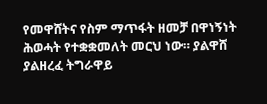የመዋሸትና የስም ማጥፋት ዘመቻ በዋነኝነት ሕወሓት የተቋቋመለት መርህ ነው። ያልዋሸ ያልዘረፈ ትግራዋይ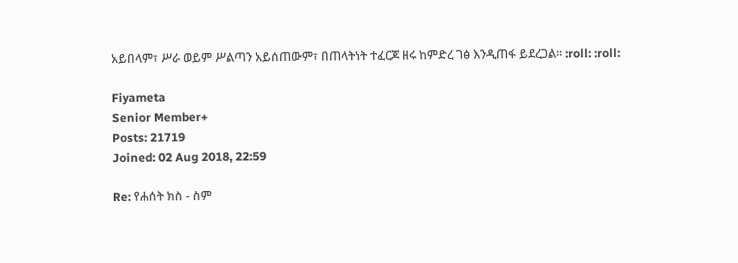አይበላም፣ ሥራ ወይም ሥልጣን አይሰጠውም፣ በጠላትነት ተፈርጆ ዘሩ ከምድረ ገፅ እንዲጠፋ ይደረጋል። :roll: :roll:

Fiyameta
Senior Member+
Posts: 21719
Joined: 02 Aug 2018, 22:59

Re: የሐሰት ክስ - ስም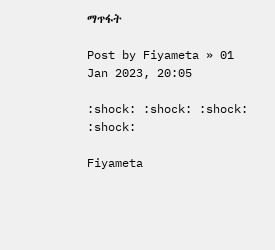ማጥፋት

Post by Fiyameta » 01 Jan 2023, 20:05

:shock: :shock: :shock: :shock:

Fiyameta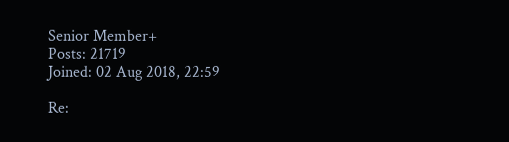Senior Member+
Posts: 21719
Joined: 02 Aug 2018, 22:59

Re: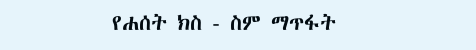የሐሰት ክስ - ስም ማጥፋት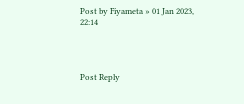Post by Fiyameta » 01 Jan 2023, 22:14




Post Reply